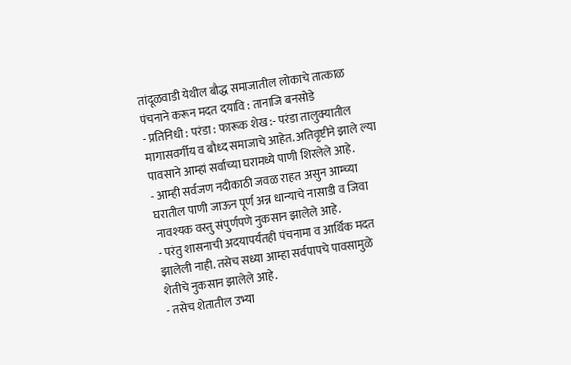तांदूळवाडी येथील बौद्ध समाजातील लोकाचे तात्काळ पंचनाने करून मदत दयावि : तानाजि बनसोडे
- प्रतिनिधी : परंडा : फारूक शेख :- परंडा तालुक्यातील मागासवर्गीय व बौध्द समाजाचे आहेत. अतिवृष्टीने झाले ल्या पावसाने आम्हां सर्वांच्या घरामध्ये पाणी शिरलेले आहे.
- आम्ही सर्वजण नदीकाठी जवळ राहत असुन आम्च्या घरातील पाणी जाऊन पूर्ण अन्न धान्याचे नासाडी व जिवा नावश्यक वस्तु संपुर्णपणे नुकसान झालेले आहे.
- परंतु शासनाची अदयापर्यंतही पंचनामा व आर्थिक मदत झालेली नाही. तसेच सध्या आम्हा सर्वपापचे पावसामुळे शेतीचे नुकसान झालेले आहे.
- तसेच शेतातील उभ्या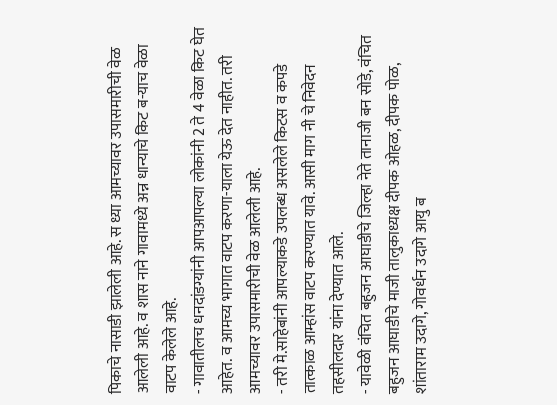पिकाचे नासाडी झालेली आहे. स ध्या आमच्यावर उपासमारीची वेळ आलेली आहे. व शास नाने गावामध्ये अन्न धान्याचे किट ब-याच वेळा वाटप केलेले आहे.
- गावातीलच धनदांडग्यांनी आपआपल्या लोकांनी 2 ते 4 वेळा किट घेत आहेत. व आमच्य भागात वाटप करणा-याला येऊ देत नाहीत. तरी आमच्यावर उपासमारीची वेळ आलेली आहे.
- तरी मे.साहेबांनी आपल्याकडे उपलब्ध असलेले किटस व कपडे तात्काळ आम्हांस वाटप करण्यात यावे. आसी माग नी चे निवेदन तहसीलदार यांना देण्यात आले.
- यावेळी वंचित बहुजन आघाडीचे जिल्हा नेते तानाजी बन सोडे, वंचित बहुजन आघाडीचे माजी तालुकाध्यक्ष दीपक ओहळ, दीपक पोळ, शांताराम उदागे, गोवर्धन उदागे आयु ब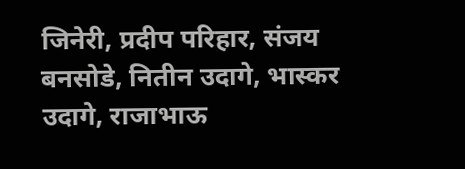जिनेरी, प्रदीप परिहार, संजय बनसोडे, नितीन उदागे, भास्कर उदागे, राजाभाऊ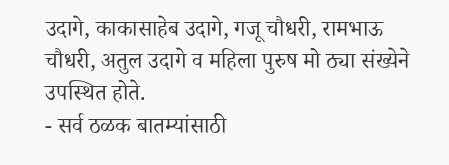उदागे, काकासाहेब उदागे, गजू चौधरी, रामभाऊ चौधरी, अतुल उदागे व महिला पुरुष मो ठ्या संख्येने उपस्थित होते.
- सर्व ठळक बातम्यांसाठी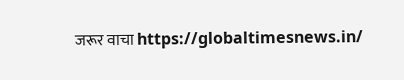जरूर वाचा https://globaltimesnews.in/